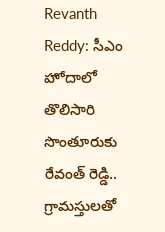Revanth Reddy: సీఎం హోదాలో తొలిసారి సొంతూరుకు రేవంత్ రెడ్డి.. గ్రామస్తులతో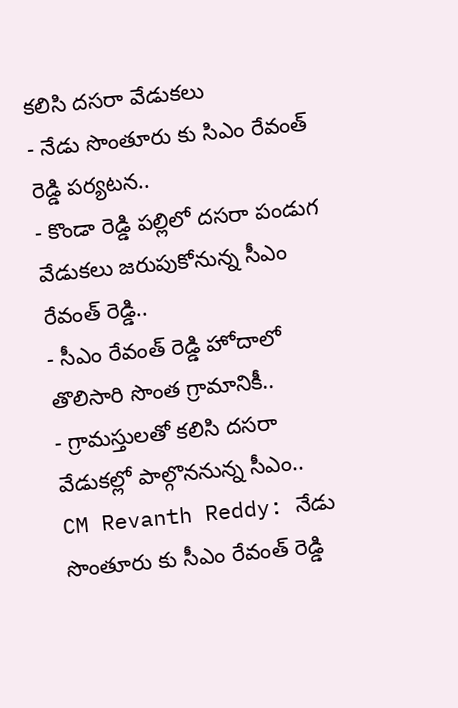కలిసి దసరా వేడుకలు
- నేడు సొంతూరు కు సిఎం రేవంత్ రెడ్డి పర్యటన..
- కొండా రెడ్డి పల్లిలో దసరా పండుగ వేడుకలు జరుపుకోనున్న సీఎం రేవంత్ రెడ్డి..
- సీఎం రేవంత్ రెడ్డి హోదాలో తొలిసారి సొంత గ్రామానికీ..
- గ్రామస్తులతో కలిసి దసరా వేడుకల్లో పాల్గొననున్న సీఎం..
CM Revanth Reddy: నేడు సొంతూరు కు సీఎం రేవంత్ రెడ్డి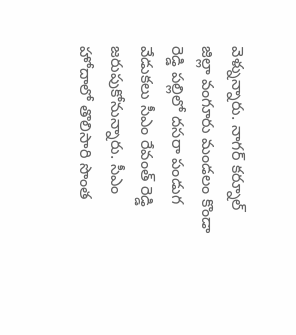వెళ్నున్నారు. నాగర్ కర్నూల్ జిల్లా వంగూరు మండలం కొండా రెడ్డి పల్లిలో దసరా పండుగ వేడుకలు సీఎం రేవంత్ రెడ్డి జరుపుకోనున్నారు. సీఎం హోదాలో తొలిసారి సొంత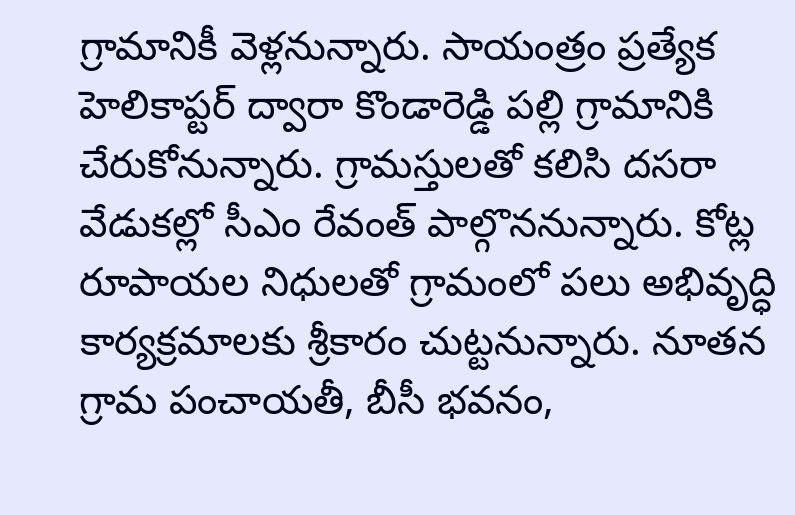గ్రామానికీ వెళ్లనున్నారు. సాయంత్రం ప్రత్యేక హెలికాప్టర్ ద్వారా కొండారెడ్డి పల్లి గ్రామానికి చేరుకోనున్నారు. గ్రామస్తులతో కలిసి దసరా వేడుకల్లో సీఎం రేవంత్ పాల్గొననున్నారు. కోట్ల రూపాయల నిధులతో గ్రామంలో పలు అభివృద్ధి కార్యక్రమాలకు శ్రీకారం చుట్టనున్నారు. నూతన గ్రామ పంచాయతీ, బీసీ భవనం,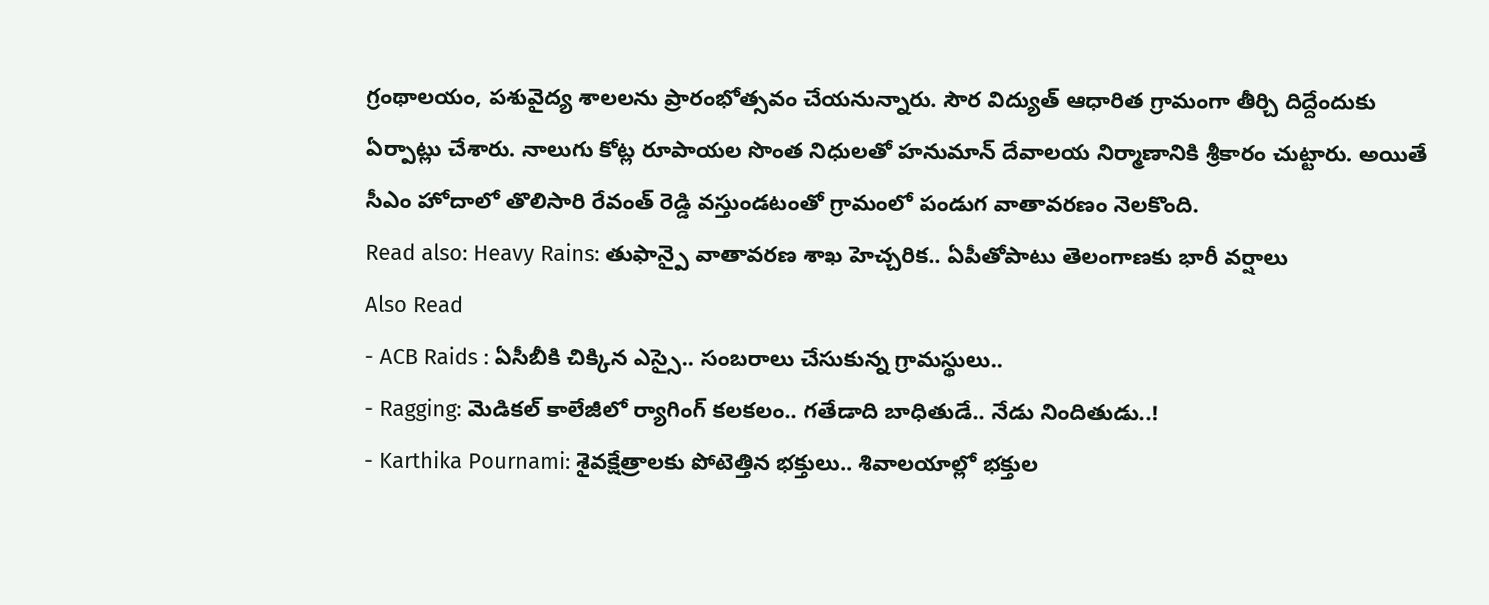గ్రంథాలయం, పశువైద్య శాలలను ప్రారంభోత్సవం చేయనున్నారు. సౌర విద్యుత్ ఆధారిత గ్రామంగా తీర్చి దిద్దేందుకు ఏర్పాట్లు చేశారు. నాలుగు కోట్ల రూపాయల సొంత నిధులతో హనుమాన్ దేవాలయ నిర్మాణానికి శ్రీకారం చుట్టారు. అయితే సీఎం హోదాలో తొలిసారి రేవంత్ రెడ్డి వస్తుండటంతో గ్రామంలో పండుగ వాతావరణం నెలకొంది.
Read also: Heavy Rains: తుఫాన్పై వాతావరణ శాఖ హెచ్చరిక.. ఏపీతోపాటు తెలంగాణకు భారీ వర్షాలు
Also Read
- ACB Raids : ఏసీబీకి చిక్కిన ఎస్సై.. సంబరాలు చేసుకున్న గ్రామస్థులు..
- Ragging: మెడికల్ కాలేజీలో ర్యాగింగ్ కలకలం.. గతేడాది బాధితుడే.. నేడు నిందితుడు..!
- Karthika Pournami: శైవక్షేత్రాలకు పోటెత్తిన భక్తులు.. శివాలయాల్లో భక్తుల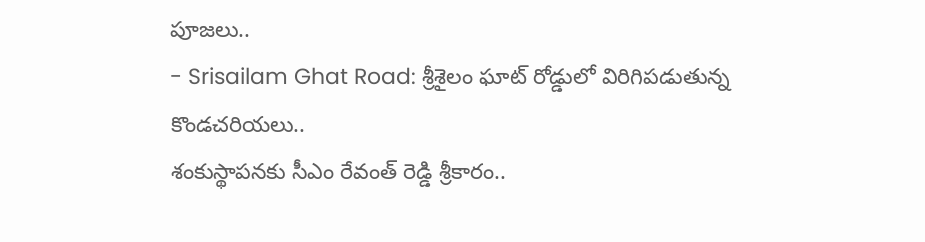పూజలు..
- Srisailam Ghat Road: శ్రీశైలం ఘాట్ రోడ్డులో విరిగిపడుతున్న కొండచరియలు..
శంకుస్థాపనకు సీఎం రేవంత్ రెడ్డి శ్రీకారం..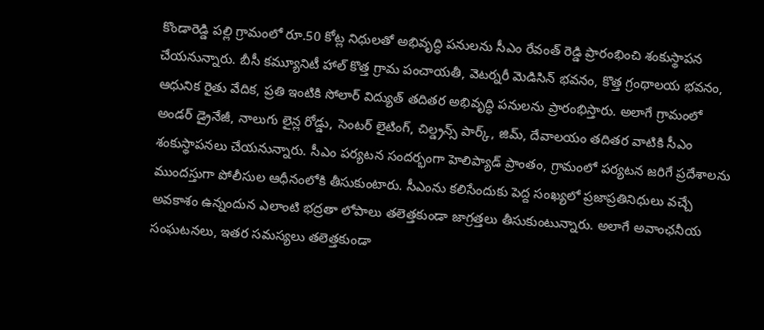కొండారెడ్డి పల్లి గ్రామంలో రూ.50 కోట్ల నిధులతో అభివృద్ధి పనులను సీఎం రేవంత్ రెడ్డి ప్రారంభించి శంకుస్థాపన చేయనున్నారు. బీసీ కమ్యూనిటీ హాల్ కొత్త గ్రామ పంచాయతీ, వెటర్నరీ మెడిసిన్ భవనం, కొత్త గ్రంథాలయ భవనం, ఆధునిక రైతు వేదిక, ప్రతి ఇంటికి సోలార్ విద్యుత్ తదితర అభివృద్ధి పనులను ప్రారంభిస్తారు. అలాగే గ్రామంలో అండర్ డ్రైనేజీ, నాలుగు లైన్ల రోడ్డు, సెంటర్ లైటింగ్, చిల్డ్రన్స్ పార్క్, జిమ్, దేవాలయం తదితర వాటికి సీఎం శంకుస్థాపనలు చేయనున్నారు. సీఎం పర్యటన సందర్భంగా హెలిప్యాడ్ ప్రాంతం, గ్రామంలో పర్యటన జరిగే ప్రదేశాలను ముందస్తుగా పోలీసుల ఆధీనంలోకి తీసుకుంటారు. సీఎంను కలిసేందుకు పెద్ద సంఖ్యలో ప్రజాప్రతినిధులు వచ్చే అవకాశం ఉన్నందున ఎలాంటి భద్రతా లోపాలు తలెత్తకుండా జాగ్రత్తలు తీసుకుంటున్నారు. అలాగే అవాంఛనీయ సంఘటనలు, ఇతర సమస్యలు తలెత్తకుండా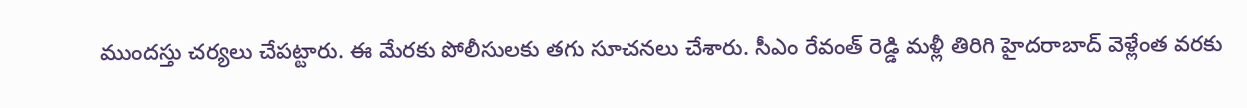ముందస్తు చర్యలు చేపట్టారు. ఈ మేరకు పోలీసులకు తగు సూచనలు చేశారు. సీఎం రేవంత్ రెడ్డి మళ్లీ తిరిగి హైదరాబాద్ వెళ్లేంత వరకు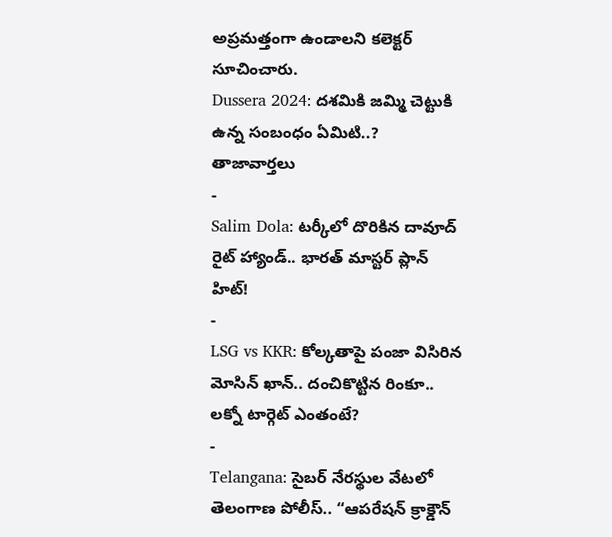అప్రమత్తంగా ఉండాలని కలెక్టర్ సూచించారు.
Dussera 2024: దశమికి జమ్మి చెట్టుకి ఉన్న సంబంధం ఏమిటి..?
తాజావార్తలు
-
Salim Dola: టర్కీలో దొరికిన దావూద్ రైట్ హ్యాండ్.. భారత్ మాస్టర్ ప్లాన్ హిట్!
-
LSG vs KKR: కోల్కతాపై పంజా విసిరిన మోసిన్ ఖాన్.. దంచికొట్టిన రింకూ.. లక్నో టార్గెట్ ఎంతంటే?
-
Telangana: సైబర్ నేరస్థుల వేటలో తెలంగాణ పోలీస్.. “ఆపరేషన్ క్రాక్డౌన్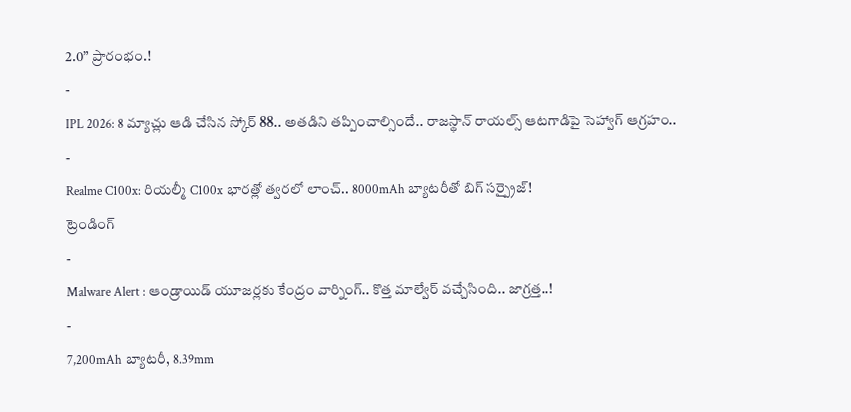2.0” ప్రారంభం.!
-
IPL 2026: 8 మ్యాచ్లు ఆడి చేసిన స్కోర్ 88.. అతడిని తప్పించాల్సిందే.. రాజస్థాన్ రాయల్స్ ఆటగాడిపై సెహ్వాగ్ ఆగ్రహం..
-
Realme C100x: రియల్మీ C100x భారత్లో త్వరలో లాంచ్.. 8000mAh బ్యాటరీతో బిగ్ సర్ప్రైజ్!
ట్రెండింగ్
-
Malware Alert : ఆండ్రాయిడ్ యూజర్లకు కేంద్రం వార్నింగ్.. కొత్త మాల్వేర్ వచ్చేసింది.. జాగ్రత్త..!
-
7,200mAh బ్యాటరీ, 8.39mm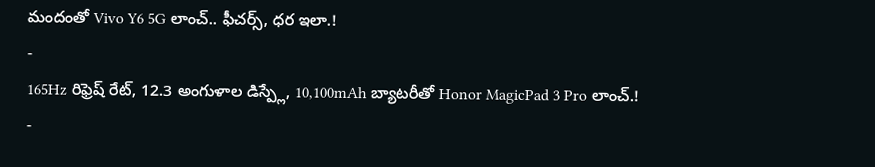మందంతో Vivo Y6 5G లాంచ్.. ఫీచర్స్, ధర ఇలా.!
-
165Hz రిఫ్రెష్ రేట్, 12.3 అంగుళాల డిస్ప్లే, 10,100mAh బ్యాటరీతో Honor MagicPad 3 Pro లాంచ్.!
-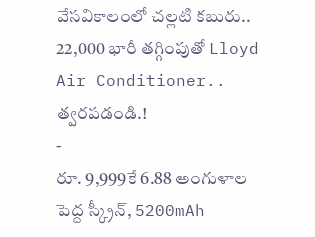వేసవికాలంలో చల్లటి కబురు.. 22,000 భారీ తగ్గింపుతో Lloyd Air Conditioner.. త్వరపడండి.!
-
రూ. 9,999కే 6.88 అంగుళాల పెద్ద స్క్రీన్, 5200mAh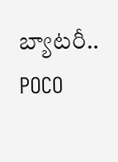బ్యాటరీ.. POCO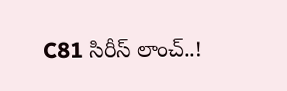C81 సిరీస్ లాంచ్..!